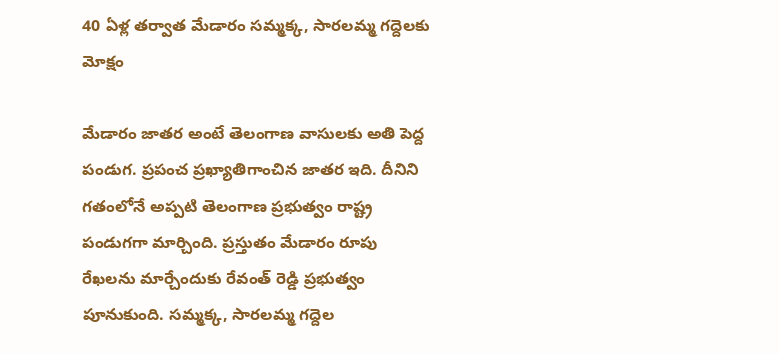40 ఏళ్ల తర్వాత మేడారం సమ్మక్క, సారలమ్మ గద్దెలకు మోక్షం

మేడారం జాతర అంటే తెలంగాణ వాసులకు అతి పెద్ద పండుగ. ప్రపంచ ప్రఖ్యాతిగాంచిన జాతర ఇది. దీనిని గతంలోనే అప్పటి తెలంగాణ ప్రభుత్వం రాష్ట్ర పండుగగా మార్చింది. ప్రస్తుతం మేడారం రూపు రేఖలను మార్చేందుకు రేవంత్ రెడ్డి ప్రభుత్వం పూనుకుంది. సమ్మక్క, సారలమ్మ గద్దెల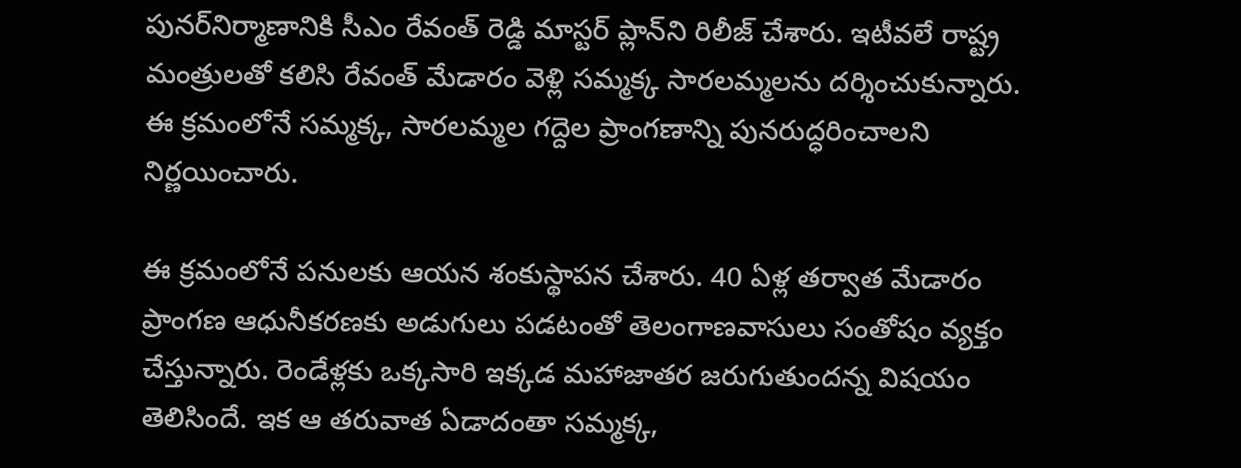పునర్‌నిర్మాణానికి సీఎం రేవంత్ రెడ్డి మాస్టర్‌ ప్లాన్‌ని రిలీజ్‌ చేశారు. ఇటీవలే రాష్ట్ర మంత్రులతో కలిసి రేవంత్ మేడారం వెళ్లి సమ్మక్క సారలమ్మలను దర్శించుకున్నారు. ఈ క్రమంలోనే సమ్మక్క, సారలమ్మల గద్దెల ప్రాంగణాన్ని పునరుద్ధరించాలని నిర్ణయించారు.

ఈ క్రమంలోనే పనులకు ఆయన శంకుస్థాపన చేశారు. 40 ఏళ్ల తర్వాత మేడారం ప్రాంగణ ఆధునీకరణకు అడుగులు పడటంతో తెలంగాణవాసులు సంతోషం వ్యక్తం చేస్తున్నారు. రెండేళ్లకు ఒక్కసారి ఇక్కడ మహాజాతర జరుగుతుందన్న విషయం తెలిసిందే. ఇక ఆ తరువాత ఏడాదంతా సమ్మక్క,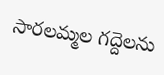సారలమ్మల గద్దెలను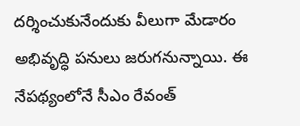దర్శించుకునేందుకు వీలుగా మేడారం అభివృద్ధి పనులు జరుగనున్నాయి. ఈ నేపథ్యంలోనే సీఎం రేవంత్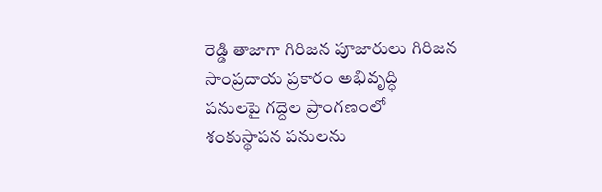రెడ్డి తాజాగా గిరిజన పూజారులు గిరిజన సాంప్రదాయ ప్రకారం అభివృద్ధి పనులపై గద్దెల ప్రాంగణంలో శంకుస్థాపన పనులను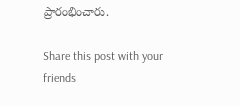ప్రారంభించారు.

Share this post with your friends